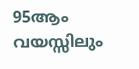95ആം വയസ്സിലും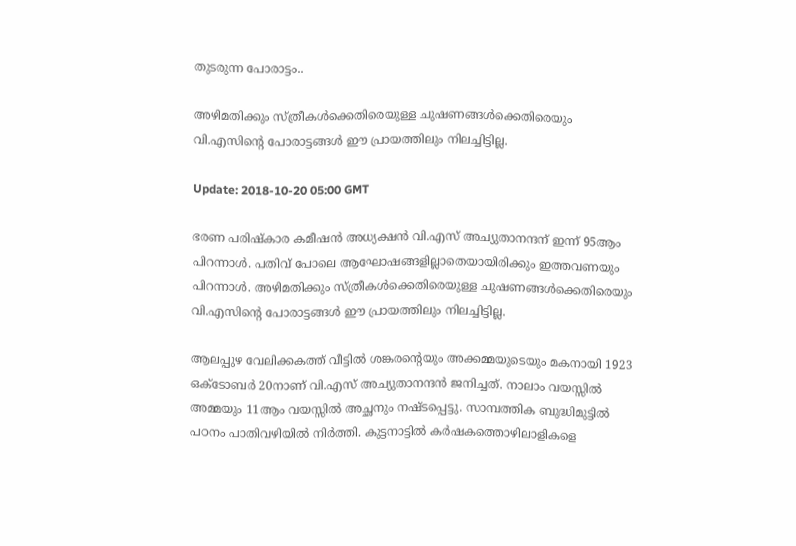തുടരുന്ന പോരാട്ടം..

അഴിമതിക്കും സ്ത്രീകൾക്കെതിരെയുള്ള ചുഷണങ്ങൾക്കെതിരെയും വി.എസിന്റെ പോരാട്ടങ്ങൾ ഈ പ്രായത്തിലും നിലച്ചിട്ടില്ല.

Update: 2018-10-20 05:00 GMT

ഭരണ പരിഷ്കാര കമീഷൻ അധ്യക്ഷൻ വി.എസ് അച്യുതാനന്ദന് ഇന്ന് 95ആം പിറന്നാൾ. പതിവ് പോലെ ആഘോഷങ്ങളില്ലാതെയായിരിക്കും ഇത്തവണയും പിറന്നാൾ. അഴിമതിക്കും സ്ത്രീകൾക്കെതിരെയുള്ള ചുഷണങ്ങൾക്കെതിരെയും വി.എസിന്റെ പോരാട്ടങ്ങൾ ഈ പ്രായത്തിലും നിലച്ചിട്ടില്ല.

ആലപ്പുഴ വേലിക്കകത്ത് വീട്ടിൽ ശങ്കരന്റെയും അക്കമ്മയുടെയും മകനായി 1923 ഒക്ടോബർ 20നാണ് വി.എസ് അച്യുതാനന്ദന്‍ ജനിച്ചത്. നാലാം വയസ്സില്‍ അമ്മയും 11ആം വയസ്സില്‍ അച്ഛനും നഷ്ടപ്പെട്ടു. സാമ്പത്തിക ബുദ്ധിമുട്ടിൽ പഠനം പാതിവഴിയിൽ നിര്‍ത്തി. കുട്ടനാട്ടില്‍ കര്‍ഷകത്തൊഴിലാളികളെ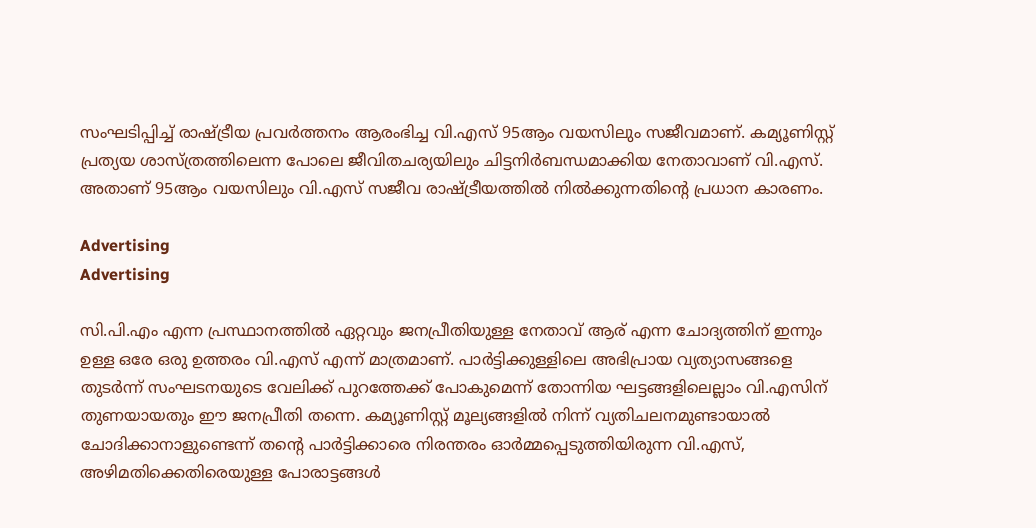സംഘടിപ്പിച്ച് രാഷ്ട്രീയ പ്രവർത്തനം ആരംഭിച്ച വി.എസ് 95ആം വയസിലും സജീവമാണ്. കമ്യൂണിസ്റ്റ് പ്രത്യയ ശാസ്ത്രത്തിലെന്ന പോലെ ജീവിതചര്യയിലും ചിട്ടനിർബന്ധമാക്കിയ നേതാവാണ് വി.എസ്. അതാണ് 95ആം വയസിലും വി.എസ് സജീവ രാഷ്ട്രീയത്തിൽ നിൽക്കുന്നതിന്റെ പ്രധാന കാരണം.

Advertising
Advertising

സി.പി.എം എന്ന പ്രസ്ഥാനത്തിൽ ഏറ്റവും ജനപ്രീതിയുള്ള നേതാവ് ആര് എന്ന ചോദ്യത്തിന് ഇന്നും ഉള്ള ഒരേ ഒരു ഉത്തരം വി.എസ് എന്ന് മാത്രമാണ്. പാർട്ടിക്കുള്ളിലെ അഭിപ്രായ വ്യത്യാസങ്ങളെ തുടർന്ന് സംഘടനയുടെ വേലിക്ക് പുറത്തേക്ക് പോകുമെന്ന് തോന്നിയ ഘട്ടങ്ങളിലെല്ലാം വി.എസിന് തുണയായതും ഈ ജനപ്രീതി തന്നെ. കമ്യൂണിസ്റ്റ് മൂല്യങ്ങളിൽ നിന്ന് വ്യതിചലനമുണ്ടായാൽ ചോദിക്കാനാളുണ്ടെന്ന് തന്റെ പാർട്ടിക്കാരെ നിരന്തരം ഓർമ്മപ്പെടുത്തിയിരുന്ന വി.എസ്, അഴിമതിക്കെതിരെയുള്ള പോരാട്ടങ്ങൾ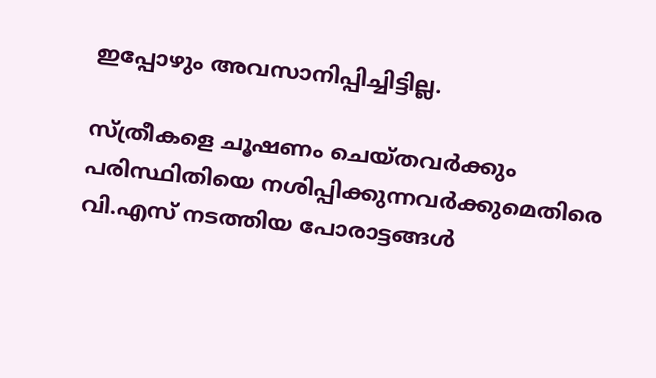ഇപ്പോഴും അവസാനിപ്പിച്ചിട്ടില്ല.

സ്ത്രീകളെ ചൂഷണം ചെയ്തവർക്കും പരിസ്ഥിതിയെ നശിപ്പിക്കുന്നവർക്കുമെതിരെ വി.എസ് നടത്തിയ പോരാട്ടങ്ങൾ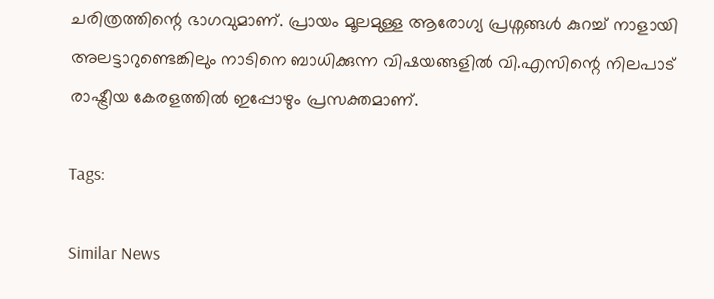ചരിത്രത്തിന്റെ ഭാഗവുമാണ്. പ്രായം മൂലമുള്ള ആരോഗ്യ പ്രശ്നങ്ങൾ കുറച്ച് നാളായി അലട്ടാറുണ്ടെങ്കിലും നാടിനെ ബാധിക്കുന്ന വിഷയങ്ങളിൽ വി.എസിന്റെ നിലപാട് രാഷ്ട്രീയ കേരളത്തിൽ ഇപ്പോഴും പ്രസക്തമാണ്.

Tags:

Similar News